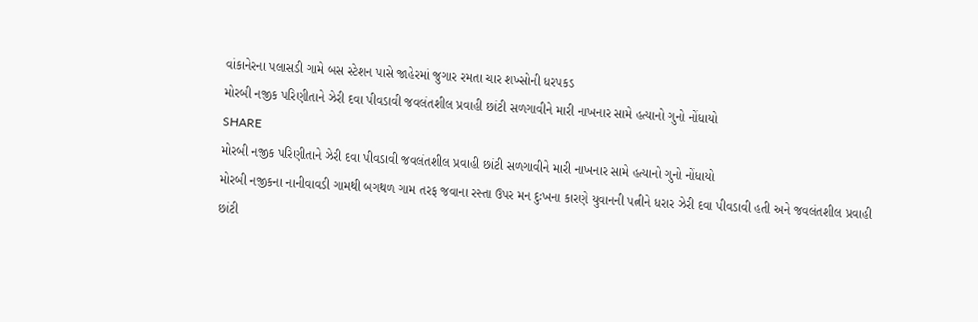વાંકાનેરના પલાસડી ગામે બસ સ્ટેશન પાસે જાહેરમાં જુગાર રમતા ચાર શખ્સોની ધરપકડ
મોરબી નજીક પરિણીતાને ઝેરી દવા પીવડાવી જવલંતશીલ પ્રવાહી છાંટી સળગાવીને મારી નાખનાર સામે હત્યાનો ગુનો નોંધાયો
SHARE
મોરબી નજીક પરિણીતાને ઝેરી દવા પીવડાવી જવલંતશીલ પ્રવાહી છાંટી સળગાવીને મારી નાખનાર સામે હત્યાનો ગુનો નોંધાયો
મોરબી નજીકના નાનીવાવડી ગામથી બગથળ ગામ તરફ જવાના રસ્તા ઉપર મન દુઃખના કારણે યુવાનની પત્નીને ધરાર ઝેરી દવા પીવડાવી હતી અને જવલંતશીલ પ્રવાહી છાંટી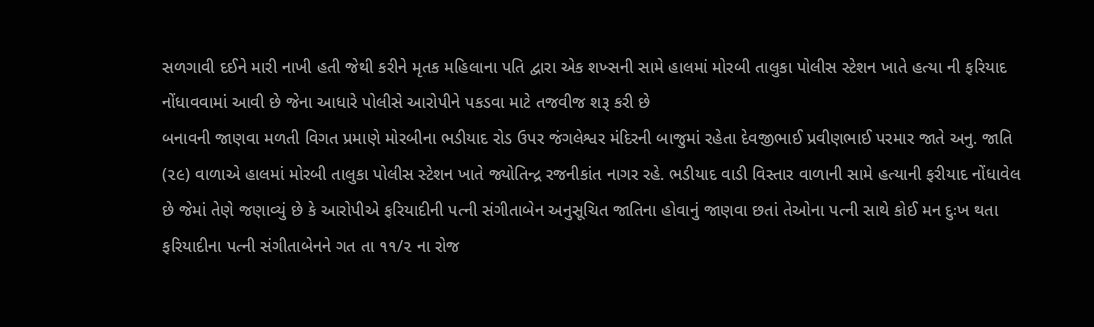સળગાવી દઈને મારી નાખી હતી જેથી કરીને મૃતક મહિલાના પતિ દ્વારા એક શખ્સની સામે હાલમાં મોરબી તાલુકા પોલીસ સ્ટેશન ખાતે હત્યા ની ફરિયાદ નોંધાવવામાં આવી છે જેના આધારે પોલીસે આરોપીને પકડવા માટે તજવીજ શરૂ કરી છે
બનાવની જાણવા મળતી વિગત પ્રમાણે મોરબીના ભડીયાદ રોડ ઉપર જંગલેશ્વર મંદિરની બાજુમાં રહેતા દેવજીભાઈ પ્રવીણભાઈ પરમાર જાતે અનુ. જાતિ (૨૯) વાળાએ હાલમાં મોરબી તાલુકા પોલીસ સ્ટેશન ખાતે જ્યોતિન્દ્ર રજનીકાંત નાગર રહે. ભડીયાદ વાડી વિસ્તાર વાળાની સામે હત્યાની ફરીયાદ નોંધાવેલ છે જેમાં તેણે જણાવ્યું છે કે આરોપીએ ફરિયાદીની પત્ની સંગીતાબેન અનુસૂચિત જાતિના હોવાનું જાણવા છતાં તેઓના પત્ની સાથે કોઈ મન દુઃખ થતા ફરિયાદીના પત્ની સંગીતાબેનને ગત તા ૧૧/૨ ના રોજ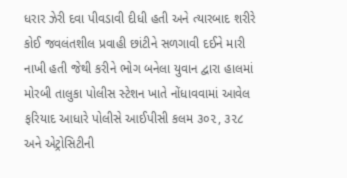ધરાર ઝેરી દવા પીવડાવી દીધી હતી અને ત્યારબાદ શરીરે કોઈ જવલંતશીલ પ્રવાહી છાંટીને સળગાવી દઈને મારી નાખી હતી જેથી કરીને ભોગ બનેલા યુવાન દ્વારા હાલમાં મોરબી તાલુકા પોલીસ સ્ટેશન ખાતે નોંધાવવામાં આવેલ ફરિયાદ આધારે પોલીસે આઈપીસી કલમ ૩૦૨, ૩૨૮ અને એટ્રોસિટીની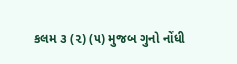કલમ ૩ (૨) (૫) મુજબ ગુનો નોંધી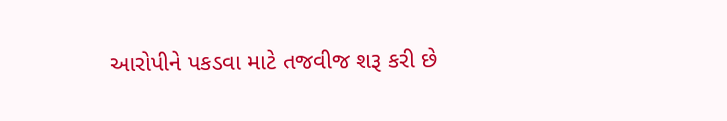આરોપીને પકડવા માટે તજવીજ શરૂ કરી છે